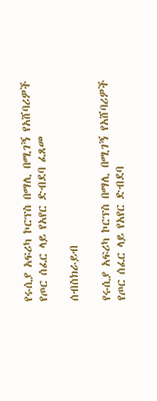የሩሲያ አፍሪካ ኮርፕስ በማሊ በሚገኝ የአሸባሪዎች የጦር ሰፈር ላይ የአየር ድብደባ ፈጸመ

ሰብስክራይብ

የሩሲያ አፍሪካ ኮርፕስ በማሊ በሚገኝ የአሸባሪዎች የጦር ሰፈር ላይ የአየር ድብደባ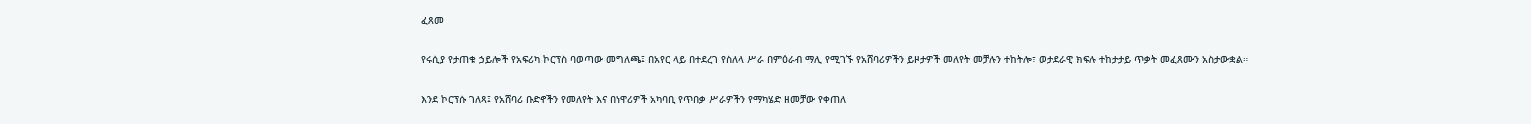ፈጸመ

የሩሲያ የታጠቁ ኃይሎች የአፍሪካ ኮርፕስ ባወጣው መግለጫ፤ በአየር ላይ በተደረገ የስለላ ሥራ በምዕራብ ማሊ የሚገኙ የአሸባሪዎችን ይዞታዎች መለየት መቻሉን ተከትሎ፣ ወታደራዊ ክፍሉ ተከታታይ ጥቃት መፈጸሙን አስታውቋል።

እንደ ኮርፕሱ ገለጻ፤ የአሸባሪ ቡድኖችን የመለየት እና በነዋሪዎች አካባቢ የጥበቃ ሥራዎችን የማካሄድ ዘመቻው የቀጠለ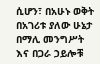ሲሆን፣ በአሁኑ ወቅት በአገሪቱ ያለው ሁኔታ በማሊ መንግሥት እና በጋራ ኃይሎቹ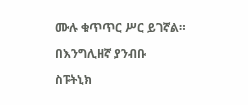ሙሉ ቁጥጥር ሥር ይገኛል።

በእንግሊዘኛ ያንብቡ

ስፑትኒክ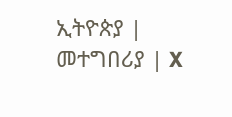ኢትዮጵያ | መተግበሪያ | X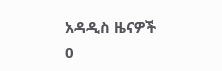አዳዲስ ዜናዎች
0